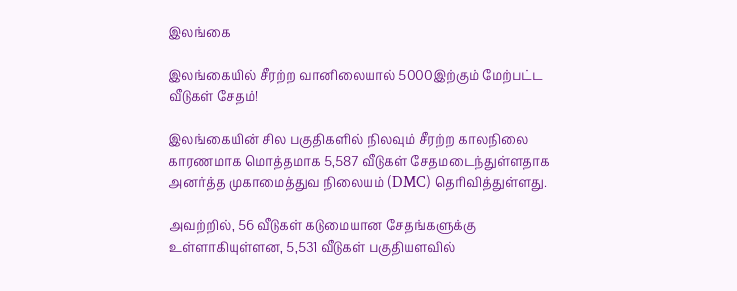இலங்கை

இலங்கையில் சீரற்ற வானிலையால் 5000இற்கும் மேற்பட்ட வீடுகள் சேதம்!

இலங்கையின் சில பகுதிகளில் நிலவும் சீரற்ற காலநிலை காரணமாக மொத்தமாக 5,587 வீடுகள் சேதமடைந்துள்ளதாக அனர்த்த முகாமைத்துவ நிலையம் (DMC) தெரிவித்துள்ளது.

அவற்றில், 56 வீடுகள் கடுமையான சேதங்களுக்கு உள்ளாகியுள்ளன, 5,531 வீடுகள் பகுதியளவில்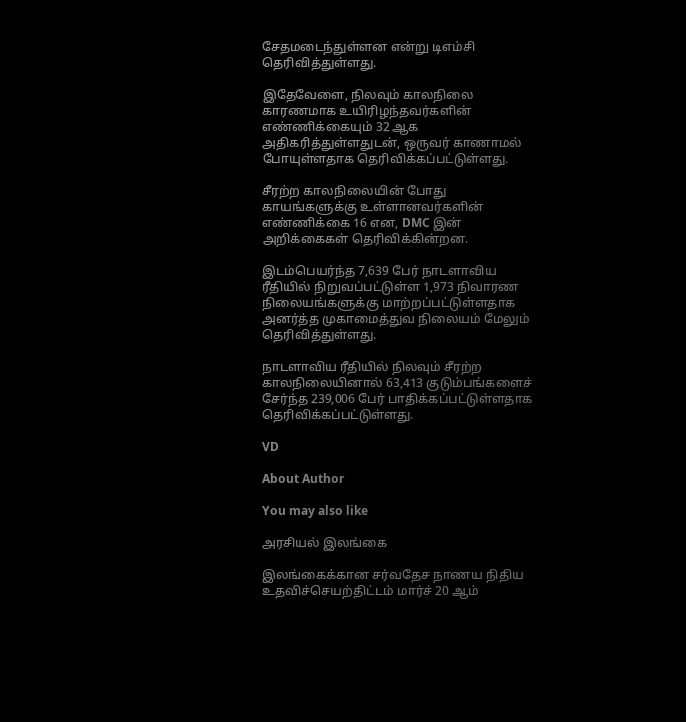சேதமடைந்துள்ளன என்று டிஎம்சி தெரிவித்துள்ளது.

இதேவேளை, நிலவும் காலநிலை காரணமாக உயிரிழந்தவர்களின் எண்ணிக்கையும் 32 ஆக அதிகரித்துள்ளதுடன், ஒருவர் காணாமல் போயுள்ளதாக தெரிவிக்கப்பட்டுள்ளது.

சீரற்ற காலநிலையின் போது காயங்களுக்கு உள்ளானவர்களின் எண்ணிக்கை 16 என, DMC இன் அறிக்கைகள் தெரிவிக்கின்றன.

இடம்பெயர்ந்த 7,639 பேர் நாடளாவிய ரீதியில் நிறுவப்பட்டுள்ள 1,973 நிவாரண நிலையங்களுக்கு மாற்றப்பட்டுள்ளதாக அனர்த்த முகாமைத்துவ நிலையம் மேலும் தெரிவித்துள்ளது.

நாடளாவிய ரீதியில் நிலவும் சீரற்ற காலநிலையினால் 63,413 குடும்பங்களைச் சேர்ந்த 239,006 பேர் பாதிக்கப்பட்டுள்ளதாக தெரிவிக்கப்பட்டுள்ளது.

VD

About Author

You may also like

அரசியல் இலங்கை

இலங்கைக்கான சர்வதேச நாணய நிதிய உதவிச்செயற்திட்டம் மார்ச் 20 ஆம்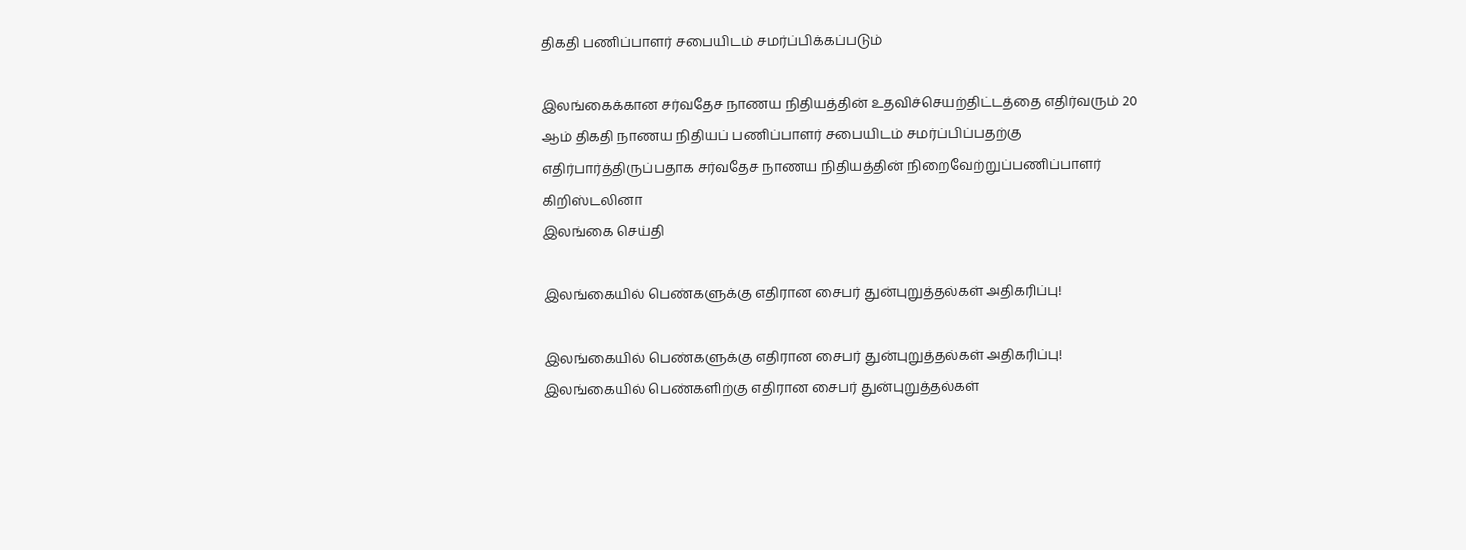திகதி பணிப்பாளர் சபையிடம் சமர்ப்பிக்கப்படும்

இலங்கைக்கான சர்வதேச நாணய நிதியத்தின் உதவிச்செயற்திட்டத்தை எதிர்வரும் 20 ஆம் திகதி நாணய நிதியப் பணிப்பாளர் சபையிடம் சமர்ப்பிப்பதற்கு எதிர்பார்த்திருப்பதாக சர்வதேச நாணய நிதியத்தின் நிறைவேற்றுப்பணிப்பாளர் கிறிஸ்டலினா
இலங்கை செய்தி

இலங்கையில் பெண்களுக்கு எதிரான சைபர் துன்புறுத்தல்கள் அதிகரிப்பு!

இலங்கையில் பெண்களுக்கு எதிரான சைபர் துன்புறுத்தல்கள் அதிகரிப்பு! இலங்கையில் பெண்களிற்கு எதிரான சைபர் துன்புறுத்தல்கள்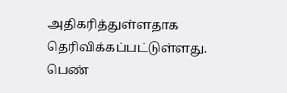அதிகரித்துள்ளதாக தெரிவிக்கப்பட்டுள்ளது. பெண்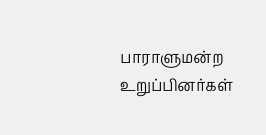பாராளுமன்ற உறுப்பினர்கள்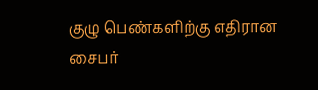குழு பெண்களிற்கு எதிரான சைபர்